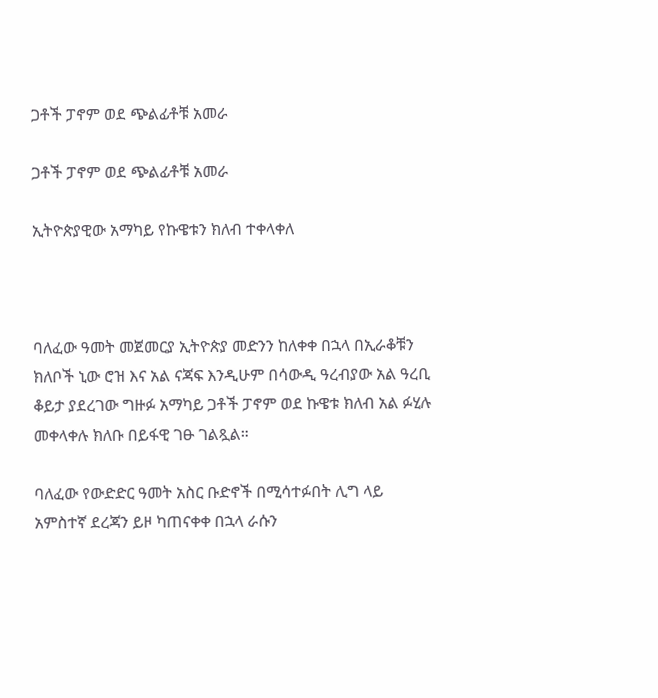ጋቶች ፓኖም ወደ ጭልፊቶቹ አመራ

ጋቶች ፓኖም ወደ ጭልፊቶቹ አመራ

ኢትዮጵያዊው አማካይ የኩዌቱን ክለብ ተቀላቀለ



ባለፈው ዓመት መጀመርያ ኢትዮጵያ መድንን ከለቀቀ በኋላ በኢራቆቹን ክለቦች ኒው ሮዝ እና አል ናጃፍ እንዲሁም በሳውዲ ዓረብያው አል ዓረቢ ቆይታ ያደረገው ግዙፉ አማካይ ጋቶች ፓኖም ወደ ኩዌቱ ክለብ አል ፉሂሉ መቀላቀሉ ክለቡ በይፋዊ ገፁ ገልጿል።

ባለፈው የውድድር ዓመት አስር ቡድኖች በሚሳተፉበት ሊግ ላይ አምስተኛ ደረጃን ይዞ ካጠናቀቀ በኋላ ራሱን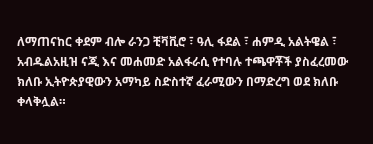ለማጠናከር ቀደም ብሎ ራንጋ ቺቫቪሮ ፣ ዓሊ ፋደል ፣ ሐምዲ አልትዌል ፣ አብዱልአዚዝ ናጂ እና መሐመድ አልፋራሲ የተባሉ ተጫዋቾች ያስፈረመው ክለቡ ኢትዮጵያዊውን አማካይ ስድስተኛ ፈራሚውን በማድረግ ወደ ክለቡ ቀላቅሏል።